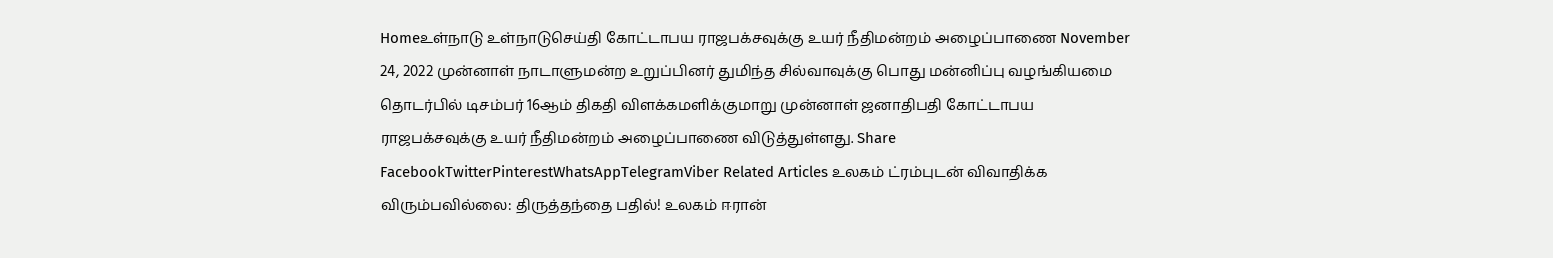Homeஉள்நாடு உள்நாடுசெய்தி கோட்டாபய ராஜபக்சவுக்கு உயர் நீதிமன்றம் அழைப்பாணை November 24, 2022 முன்னாள் நாடாளுமன்ற உறுப்பினர் துமிந்த சில்வாவுக்கு பொது மன்னிப்பு வழங்கியமை தொடர்பில் டிசம்பர் 16ஆம் திகதி விளக்கமளிக்குமாறு முன்னாள் ஜனாதிபதி கோட்டாபய ராஜபக்சவுக்கு உயர் நீதிமன்றம் அழைப்பாணை விடுத்துள்ளது. Share FacebookTwitterPinterestWhatsAppTelegramViber Related Articles உலகம் ட்ரம்புடன் விவாதிக்க விரும்பவில்லை: திருத்தந்தை பதில்! உலகம் ஈரான்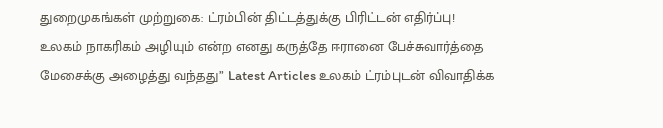துறைமுகங்கள் முற்றுகை: ட்ரம்பின் திட்டத்துக்கு பிரிட்டன் எதிர்ப்பு! உலகம் நாகரிகம் அழியும் என்ற எனது கருத்தே ஈரானை பேச்சுவார்த்தை மேசைக்கு அழைத்து வந்தது” Latest Articles உலகம் ட்ரம்புடன் விவாதிக்க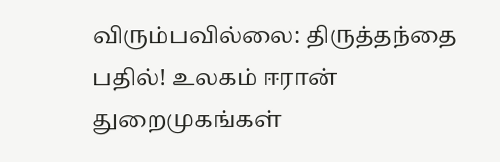விரும்பவில்லை: திருத்தந்தை பதில்! உலகம் ஈரான் துறைமுகங்கள்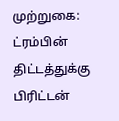முற்றுகை: ட்ரம்பின் திட்டத்துக்கு பிரிட்டன்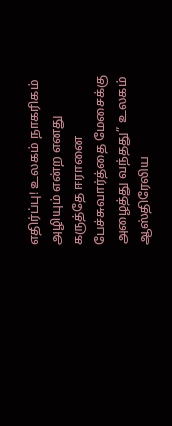எதிர்ப்பு! உலகம் நாகரிகம் அழியும் என்ற எனது கருத்தே ஈரானை பேச்சுவார்த்தை மேசைக்கு அழைத்து வந்தது” உலகம் ஆஸ்திரேலிய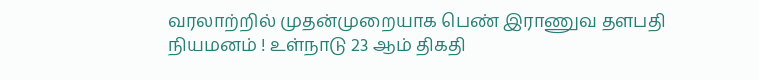வரலாற்றில் முதன்முறையாக பெண் இராணுவ தளபதி நியமனம் ! உள்நாடு 23 ஆம் திகதி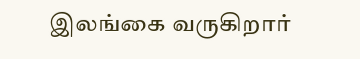இலங்கை வருகிறார்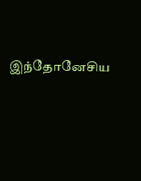இந்தோனேசிய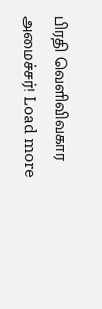பிரதி வெளிவிவகார அமைச்சர்! Load more